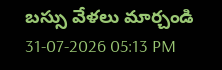బస్సు వేళలు మార్చండి
31-07-2026 05:13 PM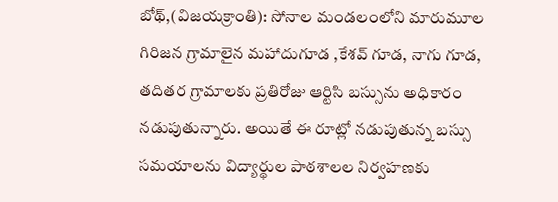బోథ్,(విజయక్రాంతి): సోనాల మండలంలోని మారుమూల గిరిజన గ్రామాలైన మహాదుగూడ ,కేశవ్ గూడ, నాగు గూడ, తదితర గ్రామాలకు ప్రతిరోజు ఆర్టిసి బస్సును అధికారం నడుపుతున్నారు. అయితే ఈ రూట్లో నడుపుతున్న బస్సు సమయాలను విద్యార్థుల పాఠశాలల నిర్వహణకు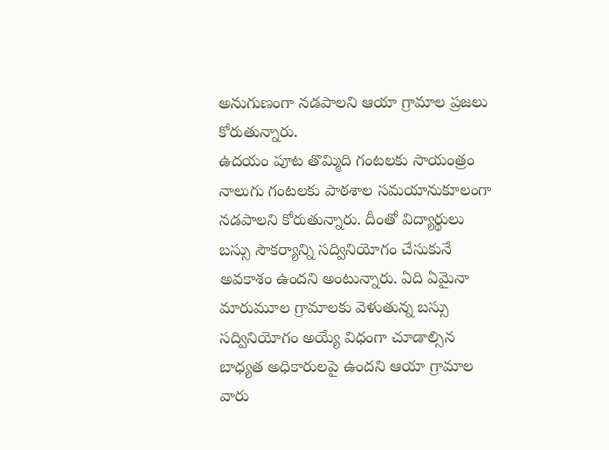అనుగుణంగా నడపాలని ఆయా గ్రామాల ప్రజలు కోరుతున్నారు.
ఉదయం పూట తొమ్మిది గంటలకు సాయంత్రం నాలుగు గంటలకు పాఠశాల సమయానుకూలంగా నడపాలని కోరుతున్నారు. దీంతో విద్యార్థులు బస్సు సౌకర్యాన్ని సద్వినియోగం చేసుకునే అవకాశం ఉందని అంటున్నారు. ఏది ఏమైనా మారుమూల గ్రామాలకు వెళుతున్న బస్సు సద్వినియోగం అయ్యే విధంగా చూడాల్సిన బాధ్యత అధికారులపై ఉందని ఆయా గ్రామాల వారు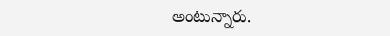అంటున్నారు.